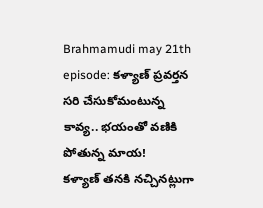Brahmamudi may 21th episode: కళ్యాణ్ ప్రవర్తన సరి చేసుకోమంటున్న కావ్య.. భయంతో వణికి పోతున్న మాయ!
కళ్యాణ్ తనకి నచ్చినట్లుగా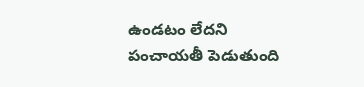ఉండటం లేదని పంచాయతీ పెడుతుంది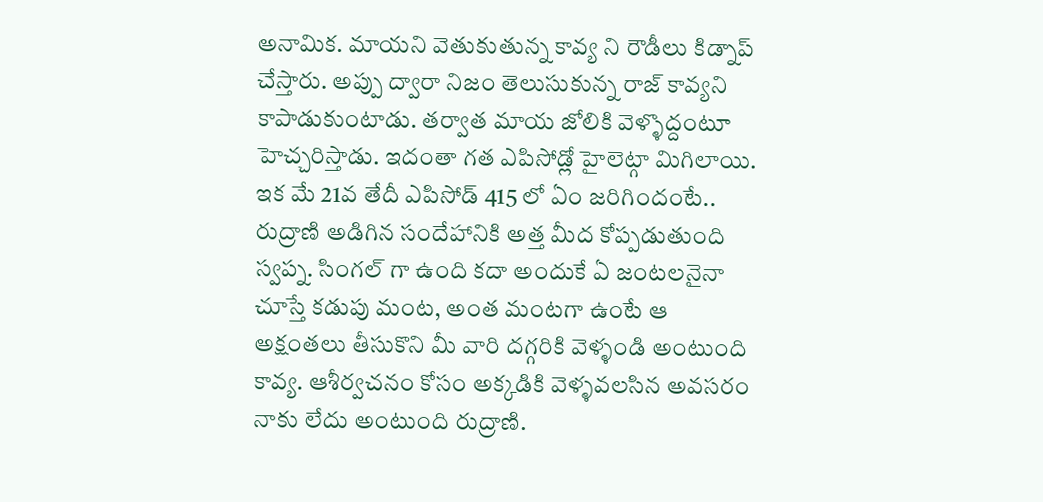అనామిక. మాయని వెతుకుతున్న కావ్య ని రౌడీలు కిడ్నాప్ చేస్తారు. అప్పు ద్వారా నిజం తెలుసుకున్న రాజ్ కావ్యని కాపాడుకుంటాడు. తర్వాత మాయ జోలికి వెళ్ళొద్దంటూ హెచ్చరిస్తాడు. ఇదంతా గత ఎపిసోడ్లో హైలెట్గా మిగిలాయి. ఇక మే 21వ తేదీ ఎపిసోడ్ 415 లో ఏం జరిగిందంటే..
రుద్రాణి అడిగిన సందేహానికి అత్త మీద కోప్పడుతుంది స్వప్న. సింగల్ గా ఉంది కదా అందుకే ఏ జంటలనైనా చూస్తే కడుపు మంట, అంత మంటగా ఉంటే ఆ అక్షంతలు తీసుకొని మీ వారి దగ్గరికి వెళ్ళండి అంటుంది కావ్య. ఆశీర్వచనం కోసం అక్కడికి వెళ్ళవలసిన అవసరం నాకు లేదు అంటుంది రుద్రాణి.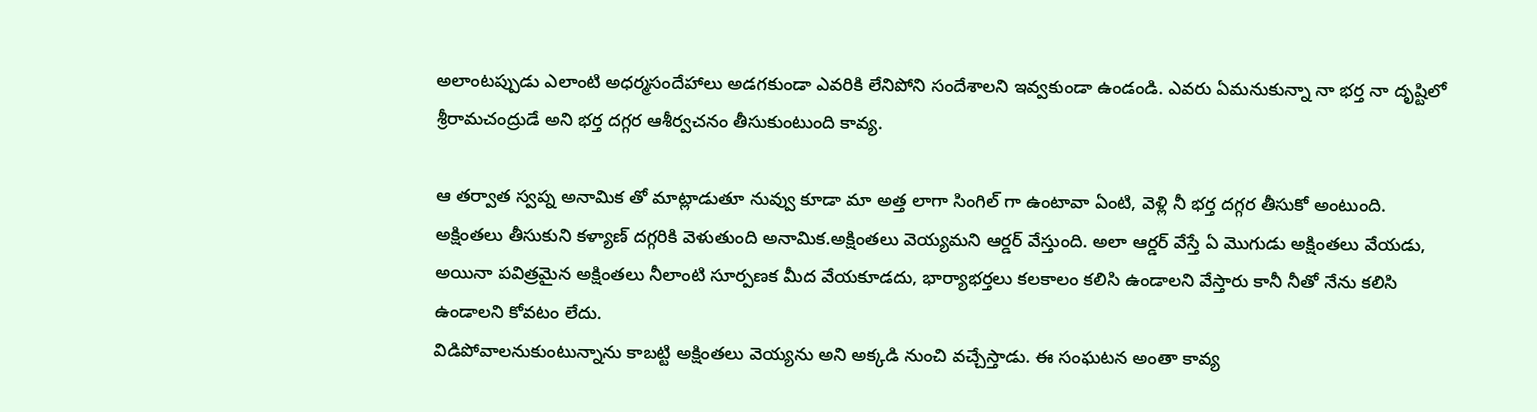అలాంటప్పుడు ఎలాంటి అధర్మసందేహాలు అడగకుండా ఎవరికి లేనిపోని సందేశాలని ఇవ్వకుండా ఉండండి. ఎవరు ఏమనుకున్నా నా భర్త నా దృష్టిలో శ్రీరామచంద్రుడే అని భర్త దగ్గర ఆశీర్వచనం తీసుకుంటుంది కావ్య.

ఆ తర్వాత స్వప్న అనామిక తో మాట్లాడుతూ నువ్వు కూడా మా అత్త లాగా సింగిల్ గా ఉంటావా ఏంటి, వెళ్లి నీ భర్త దగ్గర తీసుకో అంటుంది. అక్షింతలు తీసుకుని కళ్యాణ్ దగ్గరికి వెళుతుంది అనామిక.అక్షింతలు వెయ్యమని ఆర్డర్ వేస్తుంది. అలా ఆర్డర్ వేస్తే ఏ మొగుడు అక్షింతలు వేయడు, అయినా పవిత్రమైన అక్షింతలు నీలాంటి సూర్పణక మీద వేయకూడదు, భార్యాభర్తలు కలకాలం కలిసి ఉండాలని వేస్తారు కానీ నీతో నేను కలిసి ఉండాలని కోవటం లేదు.
విడిపోవాలనుకుంటున్నాను కాబట్టి అక్షింతలు వెయ్యను అని అక్కడి నుంచి వచ్చేస్తాడు. ఈ సంఘటన అంతా కావ్య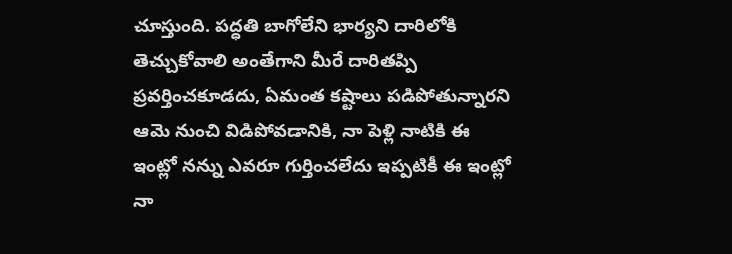చూస్తుంది. పద్ధతి బాగోలేని భార్యని దారిలోకి తెచ్చుకోవాలి అంతేగాని మీరే దారితప్పి ప్రవర్తించకూడదు, ఏమంత కష్టాలు పడిపోతున్నారని ఆమె నుంచి విడిపోవడానికి, నా పెళ్లి నాటికి ఈ ఇంట్లో నన్ను ఎవరూ గుర్తించలేదు ఇప్పటికీ ఈ ఇంట్లో నా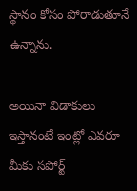స్థానం కోసం పోరాడుతూనే ఉన్నాను.

అయినా విడాకులు ఇస్తానంటే ఇంట్లో ఎవరూ మీకు సపోర్ట్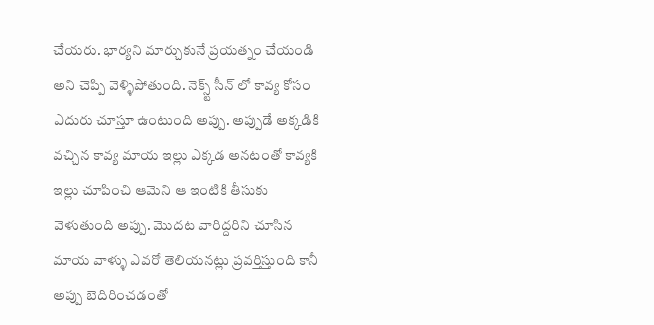చేయరు. భార్యని మార్చుకునే ప్రయత్నం చేయండి అని చెప్పి వెళ్ళిపోతుంది. నెక్స్ట్ సీన్ లో కావ్య కోసం ఎదురు చూస్తూ ఉంటుంది అప్పు. అప్పుడే అక్కడికి వచ్చిన కావ్య మాయ ఇల్లు ఎక్కడ అనటంతో కావ్యకి ఇల్లు చూపించి ఆమెని ఆ ఇంటికి తీసుకు వెళుతుంది అప్పు. మొదట వారిద్దరిని చూసిన మాయ వాళ్ళు ఎవరో తెలియనట్లు ప్రవర్తిస్తుంది కానీ అప్పు బెదిరించడంతో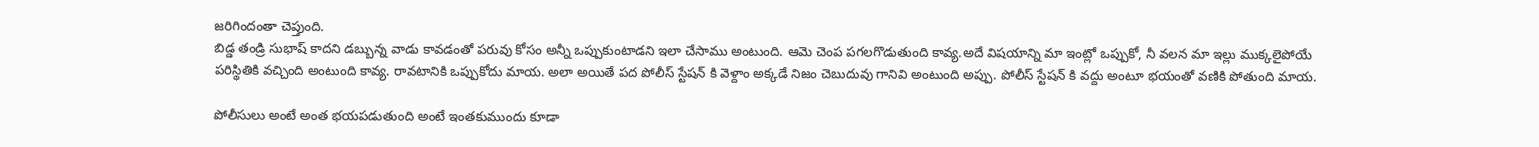జరిగిందంతా చెప్తుంది.
బిడ్డ తండ్రి సుభాష్ కాదని డబ్బున్న వాడు కావడంతో పరువు కోసం అన్నీ ఒప్పుకుంటాడని ఇలా చేసాము అంటుంది. ఆమె చెంప పగలగొడుతుంది కావ్య.అదే విషయాన్ని మా ఇంట్లో ఒప్పుకో, నీ వలన మా ఇల్లు ముక్కలైపోయే పరిస్థితికి వచ్చింది అంటుంది కావ్య. రావటానికి ఒప్పుకోదు మాయ. అలా అయితే పద పోలీస్ స్టేషన్ కి వెళ్దాం అక్కడే నిజం చెబుదువు గానివి అంటుంది అప్పు. పోలీస్ స్టేషన్ కి వద్దు అంటూ భయంతో వణికి పోతుంది మాయ.

పోలీసులు అంటే అంత భయపడుతుంది అంటే ఇంతకుముందు కూడా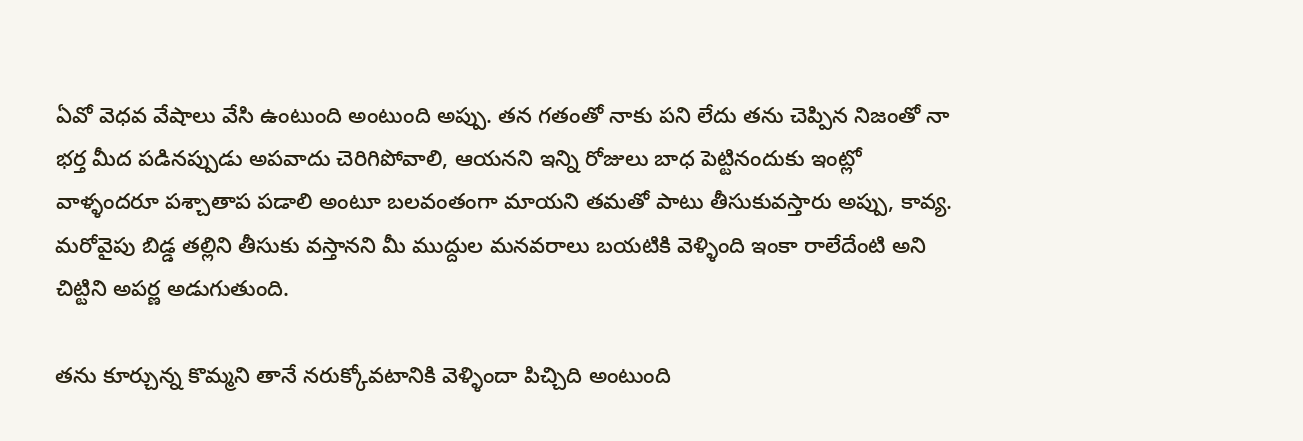ఏవో వెధవ వేషాలు వేసి ఉంటుంది అంటుంది అప్పు. తన గతంతో నాకు పని లేదు తను చెప్పిన నిజంతో నా భర్త మీద పడినప్పుడు అపవాదు చెరిగిపోవాలి, ఆయనని ఇన్ని రోజులు బాధ పెట్టినందుకు ఇంట్లో వాళ్ళందరూ పశ్చాతాప పడాలి అంటూ బలవంతంగా మాయని తమతో పాటు తీసుకువస్తారు అప్పు, కావ్య. మరోవైపు బిడ్డ తల్లిని తీసుకు వస్తానని మీ ముద్దుల మనవరాలు బయటికి వెళ్ళింది ఇంకా రాలేదేంటి అని చిట్టిని అపర్ణ అడుగుతుంది.

తను కూర్చున్న కొమ్మని తానే నరుక్కోవటానికి వెళ్ళిందా పిచ్చిది అంటుంది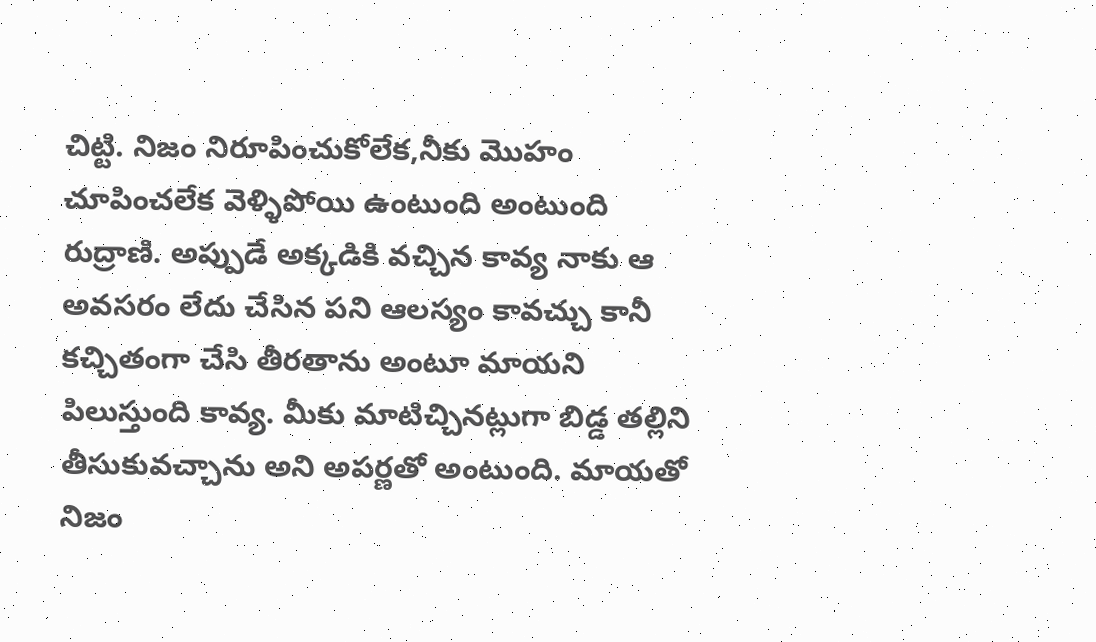చిట్టి. నిజం నిరూపించుకోలేక,నీకు మొహం చూపించలేక వెళ్ళిపోయి ఉంటుంది అంటుంది రుద్రాణి. అప్పుడే అక్కడికి వచ్చిన కావ్య నాకు ఆ అవసరం లేదు చేసిన పని ఆలస్యం కావచ్చు కానీ కచ్చితంగా చేసి తీరతాను అంటూ మాయని పిలుస్తుంది కావ్య. మీకు మాటిచ్చినట్లుగా బిడ్డ తల్లిని తీసుకువచ్చాను అని అపర్ణతో అంటుంది. మాయతో నిజం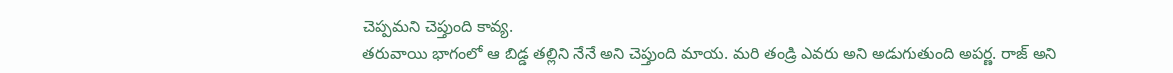చెప్పమని చెప్తుంది కావ్య.
తరువాయి భాగంలో ఆ బిడ్డ తల్లిని నేనే అని చెప్తుంది మాయ. మరి తండ్రి ఎవరు అని అడుగుతుంది అపర్ణ. రాజ్ అని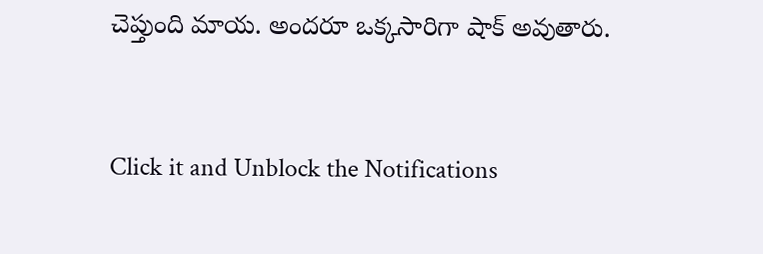చెప్తుంది మాయ. అందరూ ఒక్కసారిగా షాక్ అవుతారు.


Click it and Unblock the Notifications